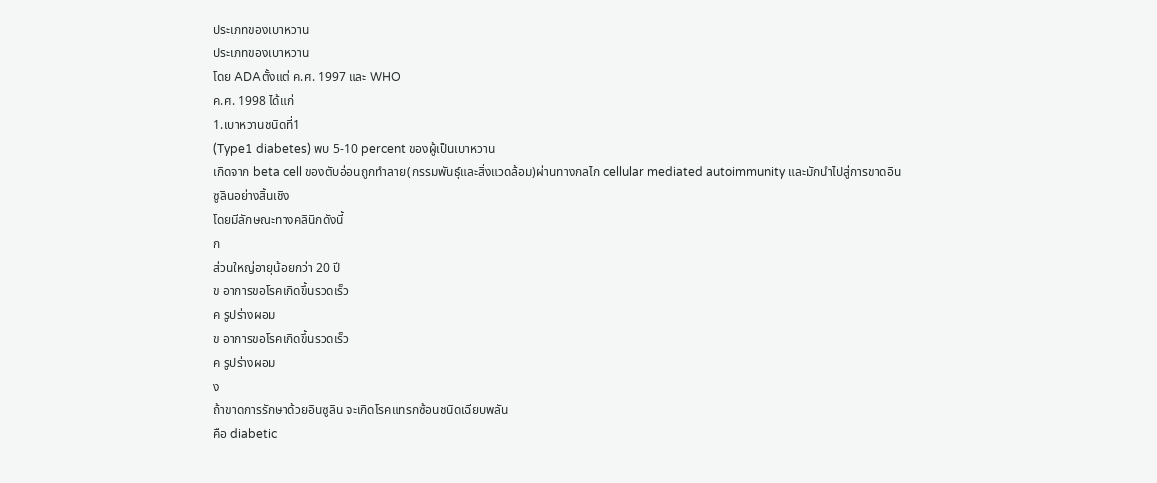ประเภทของเบาหวาน
ประเภทของเบาหวาน
โดย ADAตั้งแต่ ค.ศ. 1997 และ WHO
ค.ศ. 1998 ได้แก่
1.เบาหวานชนิดที่1
(Type1 diabetes) พบ 5-10 percent ของผู้เป็นเบาหวาน
เกิดจาก beta cell ของตับอ่อนถูกทำลาย(กรรมพันธุ์และสิ่งแวดล้อม)ผ่านทางกลไก cellular mediated autoimmunity และมักนำไปสู่การขาดอินซูลินอย่างสิ้นเชิง
โดยมีลักษณะทางคลินิกดังนี้
ก
ส่วนใหญ่อายุน้อยกว่า 20 ปี
ข อาการขอโรคเกิดขึ้นรวดเร็ว
ค รูปร่างผอม
ข อาการขอโรคเกิดขึ้นรวดเร็ว
ค รูปร่างผอม
ง
ถ้าขาดการรักษาด้วยอินซูลิน จะเกิดโรคแทรกซ้อนชนิดเฉียบพลัน
คือ diabetic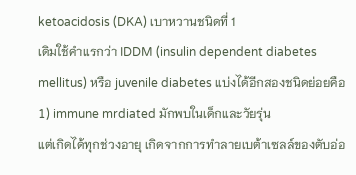ketoacidosis (DKA) เบาหวานชนิดที่ 1
เดิมใช้คำแรกว่า IDDM (insulin dependent diabetes mellitus) หรือ juvenile diabetes แบ่งได้อีกสองชนิดย่อยคือ
1) immune mrdiated มักพบในเด็กและวัยรุ่น
แต่เกิดได้ทุกช่วงอายุ เกิดจากการทำลายเบต้าเซลล์ของตับอ่อ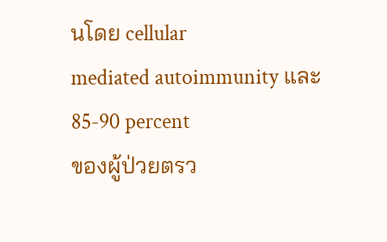นโดย cellular
mediated autoimmunity และ85-90 percent
ของผู้ป่วยตรว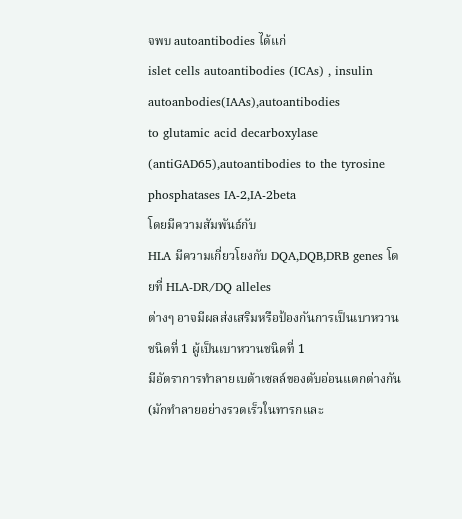จพบ autoantibodies ได้แก่
islet cells autoantibodies (ICAs) , insulin autoanbodies(IAAs),autoantibodies
to glutamic acid decarboxylase (antiGAD65),autoantibodies to the tyrosine
phosphatases IA-2,IA-2beta
โดยมีความสัมพันธ์กับ
HLA มีความเกี่ยวโยงกับ DQA,DQB,DRB genes โดยที่ HLA-DR/DQ alleles
ต่างๆ อาจมีผลส่งเสริมหรือป้องกันการเป็นเบาหวานชนิดที่ 1 ผู้เป็นเบาหวานชนิดที่ 1
มีอัตราการทำลายเบต้าเซลล์ของตับอ่อนแตกต่างกัน (มักทำลายอย่างรวดเร็วในทารกและ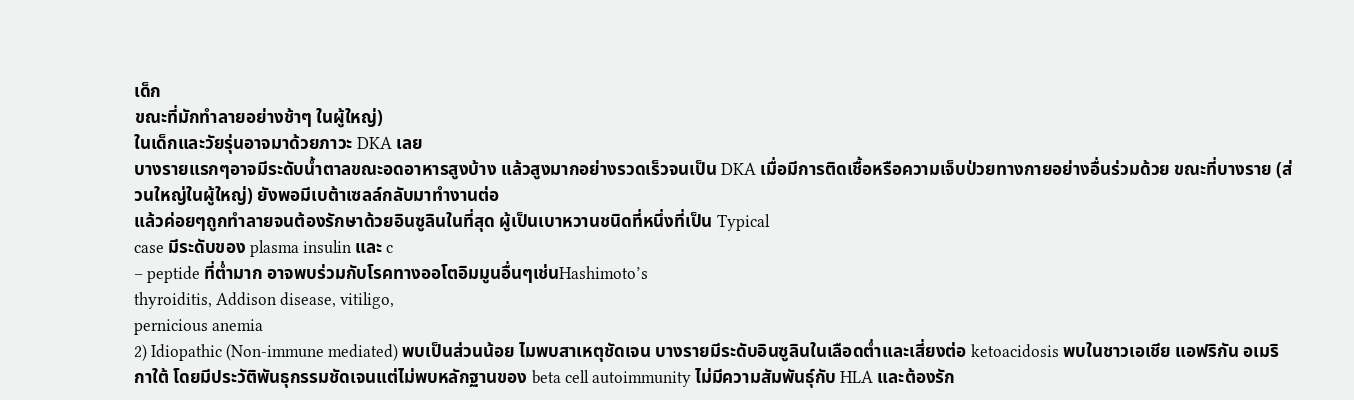เด็ก
ขณะที่มักทำลายอย่างช้าๆ ในผู้ใหญ่)
ในเด็กและวัยรุ่นอาจมาด้วยภาวะ DKA เลย
บางรายแรกๆอาจมีระดับน้ำตาลขณะอดอาหารสูงบ้าง แล้วสูงมากอย่างรวดเร็วจนเป็น DKA เมื่อมีการติดเชื้อหรือความเจ็บป่วยทางกายอย่างอื่นร่วมด้วย ขณะที่บางราย (ส่วนใหญ่ในผู้ใหญ่) ยังพอมีเบต้าเซลล์กลับมาทำงานต่อ
แล้วค่อยๆถูกทำลายจนต้องรักษาด้วยอินซูลินในที่สุด ผู้เป็นเบาหวานชนิดที่หนึ่งที่เป็น Typical
case มีระดับของ plasma insulin และ c
– peptide ที่ต่ำมาก อาจพบร่วมกับโรคทางออโตอิมมูนอื่นๆเช่นHashimoto’s
thyroiditis, Addison disease, vitiligo,
pernicious anemia
2) Idiopathic (Non-immune mediated) พบเป็นส่วนน้อย ไมพบสาเหตุชัดเจน บางรายมีระดับอินซูลินในเลือดต่ำและเสี่ยงต่อ ketoacidosis พบในชาวเอเชีย แอฟริกัน อเมริกาใต้ โดยมีประวัติพันธุกรรมชัดเจนแต่ไม่พบหลักฐานของ beta cell autoimmunity ไม่มีความสัมพันธุ์กับ HLA และต้องรัก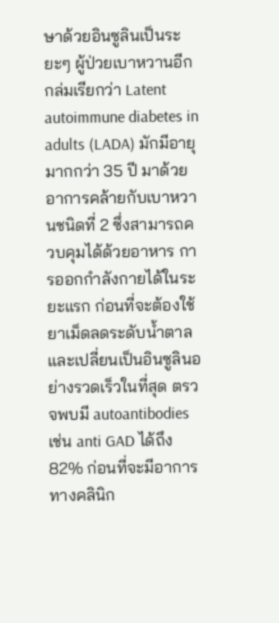ษาด้วยอินซูลินเป็นระยะๆ ผู้ป่วยเบาหวานอีกกล่มเรียกว่า Latent autoimmune diabetes in adults (LADA) มักมีอายุมากกว่า 35 ปี มาด้วยอาการคล้ายกับเบาหวานชนิดที่ 2 ซึ่งสามารถควบคุมได้ด้วยอาหาร การออกกำลังกายได้ในระยะแรก ก่อนที่จะต้องใช้ยาเม็ดลดระดับน้ำตาล และเปลี่ยนเป็นอินซูลินอย่างรวดเร็วในที่สุด ตรวจพบมี autoantibodies เช่น anti GAD ได้ถึง 82% ก่อนที่จะมีอาการทางคลินิก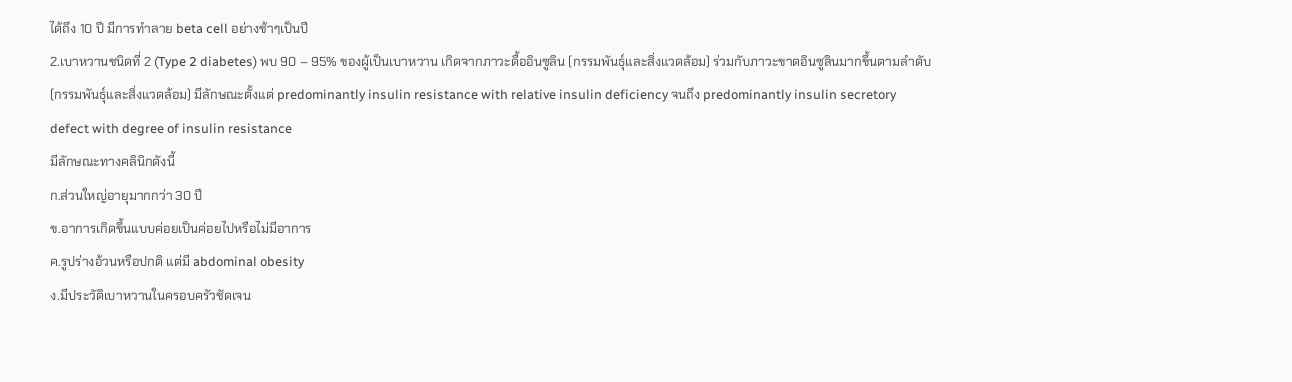ได้ถึง 10 ปี มีการทำลาย beta cell อย่างช้าๆเป็นปี
2.เบาหวานชนิดที่ 2 (Type 2 diabetes) พบ 90 – 95% ของผู้เป็นเบาหวาน เกิดจากภาวะดื้ออินซูลิน (กรรมพันธุ์และสิ่งแวดล้อม) ร่วมกับภาวะขาดอินซูลินมากขึ้นตามลำดับ (กรรมพันธุ์และสิ่งแวดล้อม) มีลักษณะตั้งแต่ predominantly insulin resistance with relative insulin deficiency จนถึง predominantly insulin secretory defect with degree of insulin resistance
มีลักษณะทางคลินิกดังนี้
ก.ส่วนใหญ่อายุมากกว่า 30 ปี
ข.อาการเกิดขึ้นแบบค่อยเป็นค่อยไปหรือไม่มีอาการ
ค.รูปร่างอ้วนหรือปกติ แต่มี abdominal obesity
ง.มีประวัติเบาหวานในครอบครัวชัดเจน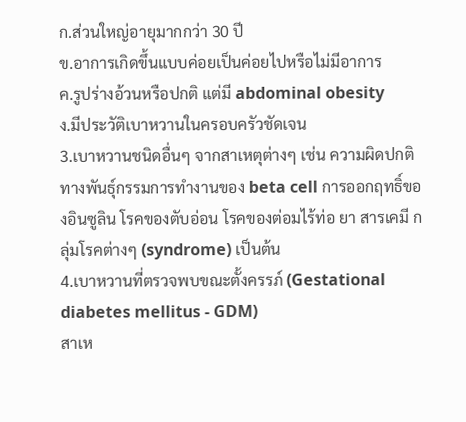ก.ส่วนใหญ่อายุมากกว่า 30 ปี
ข.อาการเกิดขึ้นแบบค่อยเป็นค่อยไปหรือไม่มีอาการ
ค.รูปร่างอ้วนหรือปกติ แต่มี abdominal obesity
ง.มีประวัติเบาหวานในครอบครัวชัดเจน
3.เบาหวานชนิดอื่นๆ จากสาเหตุต่างๆ เช่น ความผิดปกติทางพันธุ์กรรมการทำงานของ beta cell การออกฤทธิ์ของอินซูลิน โรคของตับอ่อน โรคของต่อมไร้ท่อ ยา สารเคมี กลุ่มโรคต่างๆ (syndrome) เป็นต้น
4.เบาหวานที่ตรวจพบขณะตั้งครรภ์ (Gestational diabetes mellitus - GDM)
สาเห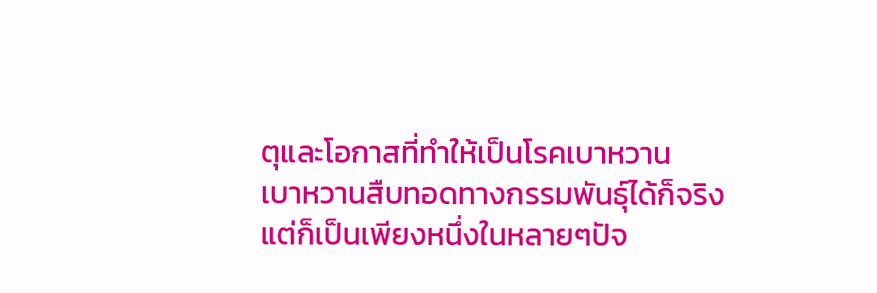ตุและโอกาสที่ทำให้เป็นโรคเบาหวาน
เบาหวานสืบทอดทางกรรมพันธุ์ได้ก็จริง
แต่ก็เป็นเพียงหนึ่งในหลายๆปัจ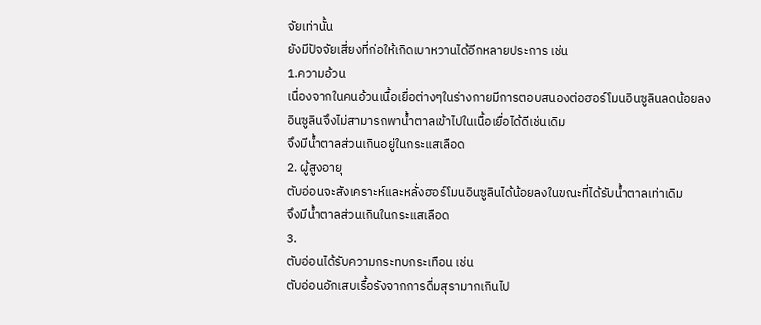จัยเท่านั้น
ยังมีปัจจัยเสี่ยงที่ก่อให้เกิดเบาหวานได้อีกหลายประการ เช่น
1.ความอ้วน
เนื่องจากในคนอ้วนเนื้อเยื่อต่างๆในร่างกายมีการตอบสนองต่อฮอร์โมนอินซูลินลดน้อยลง
อินซูลินจึงไม่สามารถพาน้ำตาลเข้าไปในเนื้อเยื่อได้ดีเช่นเดิม
จึงมีน้ำตาลส่วนเกินอยู่ในกระแสเลือด
2. ผู้สูงอายุ
ตับอ่อนจะสังเคราะห์และหลั่งฮอร์โมนอินซูลินได้น้อยลงในขณะที่ได้รับน้ำตาลเท่าเดิม
จึงมีน้ำตาลส่วนเกินในกระแสเลือด
3.
ตับอ่อนได้รับความกระทบกระเทือน เช่น
ตับอ่อนอักเสบเรื้อรังจากการดื่มสุรามากเกินไป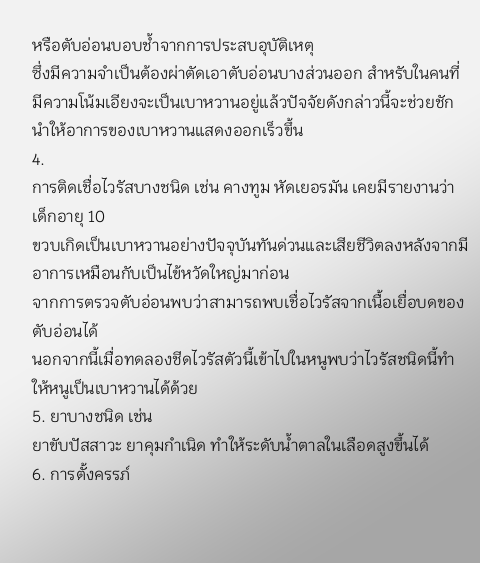หรือตับอ่อนบอบช้ำจากการประสบอุบัติเหตุ
ซึ่งมีความจำเป็นต้องผ่าตัดเอาตับอ่อนบางส่วนออก สำหรับในคนที่มีความโน้มเอียงจะเป็นเบาหวานอยู่แล้วปัจจัยดังกล่าวนี้จะช่วยชักนำให้อาการของเบาหวานแสดงออกเร็วขึ้น
4.
การติดเชื่อไวรัสบางชนิด เช่น คางทูม หัดเยอรมัน เคยมีรายงานว่าเด็กอายุ 10
ขวบเกิดเป็นเบาหวานอย่างปัจจุบันทันด่วนและเสียชีวิตลงหลังจากมีอาการเหมือนกับเป็นไข้หวัดใหญ่มาก่อน
จากการตรวจตับอ่อนพบว่าสามารถพบเชื่อไวรัสจากเนื้อเยื่อบดของตับอ่อนได้
นอกจากนี้เมื่อทดลองชีดไวรัสตัวนี้เข้าไปในหนูพบว่าไวรัสชนิดนี้ทำให้หนูเป็นเบาหวานได้ด้วย
5. ยาบางชนิด เช่น
ยาขับปัสสาวะ ยาคุมกำเนิด ทำให้ระดับน้ำตาลในเลือดสูงขึ้นได้
6. การตั้งครรภ์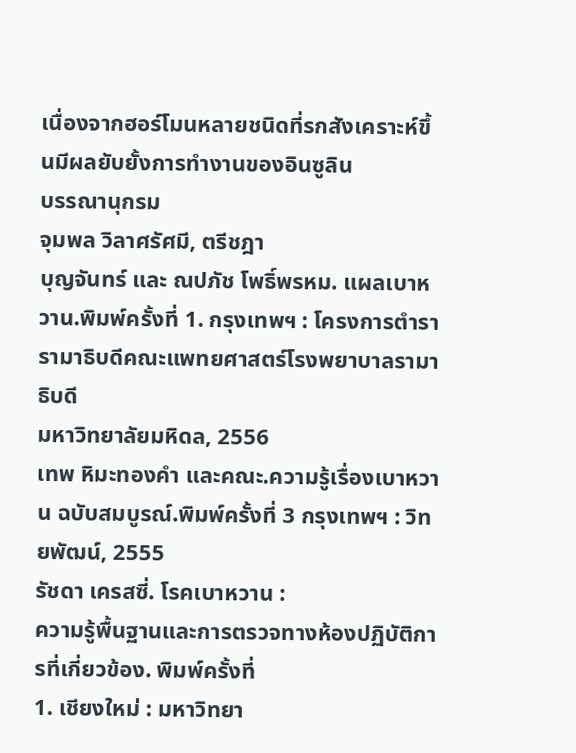เนื่องจากฮอร์โมนหลายชนิดที่รกสังเคราะห์ขึ้นมีผลยับยั้งการทำงานของอินซูลิน
บรรณานุกรม
จุมพล วิลาศรัศมี, ตรีชฎา
บุญจันทร์ และ ณปภัช โพธิ์พรหม. แผลเบาหวาน.พิมพ์ครั้งที่ 1. กรุงเทพฯ : โครงการตำรารามาธิบดีคณะแพทยศาสตร์โรงพยาบาลรามาธิบดี
มหาวิทยาลัยมหิดล, 2556
เทพ หิมะทองคำ และคณะ.ความรู้เรื่องเบาหวาน ฉบับสมบูรณ์.พิมพ์ครั้งที่ 3 กรุงเทพฯ : วิทยพัฒน์, 2555
รัชดา เครสซี่. โรคเบาหวาน :
ความรู้พื้นฐานและการตรวจทางห้องปฏิบัติการที่เกี่ยวข้อง. พิมพ์ครั้งที่
1. เชียงใหม่ : มหาวิทยา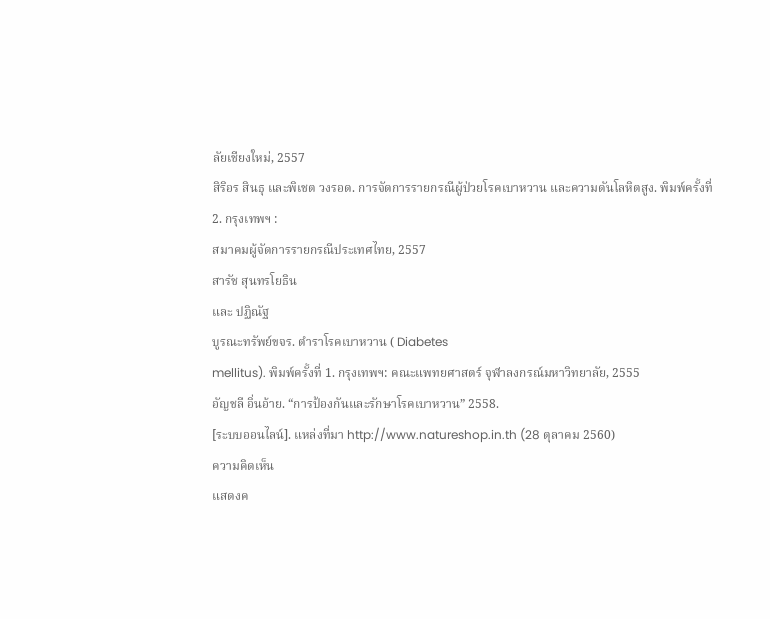ลัยเชียงใหม่, 2557
สิริอร สินธุ และพิเชต วงรอด. การจัดการรายกรณีผู้ป่วยโรคเบาหวาน และความดันโลหิตสูง. พิมพ์ครั้งที่
2. กรุงเทพฯ :
สมาคมผู้จัดการรายกรณีประเทศไทย, 2557
สารัช สุนทรโยธิน
และ ปฏิณัฐ
บูรณะทรัพย์ขจร. ตำราโรคเบาหวาน ( Diabetes
mellitus). พิมพ์ครั้งที่ 1. กรุงเทพฯ: คณะแพทยศาสตร์ จุฬาลงกรณ์มหาวิทยาลัย, 2555
อัญชลี อิ่นอ้าย. “การป้องกันและรักษาโรคเบาหวาน” 2558.
[ระบบออนไลน์]. แหล่งที่มา http://www.natureshop.in.th (28 ตุลาคม 2560)
ความคิดเห็น
แสดงค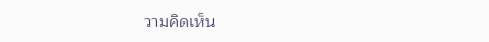วามคิดเห็น